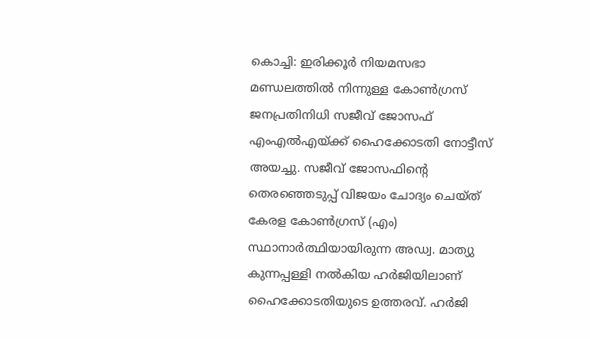കൊച്ചി: ഇരിക്കൂർ നിയമസഭാ മണ്ഡലത്തിൽ നിന്നുള്ള കോൺഗ്രസ് ജനപ്രതിനിധി സജീവ് ജോസഫ് എംഎൽഎയ്ക്ക് ഹൈക്കോടതി നോട്ടീസ് അയച്ചു. സജീവ് ജോസഫിന്റെ തെരഞ്ഞെടുപ്പ് വിജയം ചോദ്യം ചെയ്ത് കേരള കോൺഗ്രസ് (എം) സ്ഥാനാർത്ഥിയായിരുന്ന അഡ്വ. മാത്യു കുന്നപ്പള്ളി നൽകിയ ഹർജിയിലാണ് ഹൈക്കോടതിയുടെ ഉത്തരവ്. ഹർജി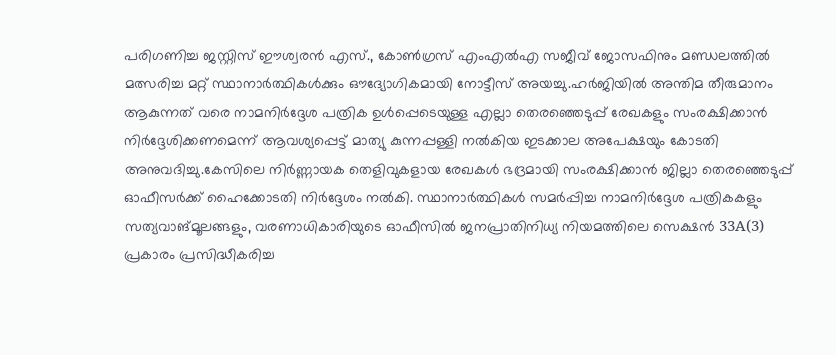പരിഗണിച്ച ജസ്റ്റിസ് ഈശ്വരൻ എസ്., കോൺഗ്രസ് എംഎൽഎ സജീവ് ജോസഫിനും മണ്ഡലത്തിൽ മത്സരിച്ച മറ്റ് സ്ഥാനാർത്ഥികൾക്കും ഔദ്യോഗികമായി നോട്ടീസ് അയച്ചു.ഹർജിയിൽ അന്തിമ തീരുമാനം ആകുന്നത് വരെ നാമനിർദ്ദേശ പത്രിക ഉൾപ്പെടെയുള്ള എല്ലാ തെരഞ്ഞെടുപ്പ് രേഖകളും സംരക്ഷിക്കാൻ നിർദ്ദേശിക്കണമെന്ന് ആവശ്യപ്പെട്ട് മാത്യു കുന്നപ്പള്ളി നൽകിയ ഇടക്കാല അപേക്ഷയും കോടതി അനുവദിച്ചു.കേസിലെ നിർണ്ണായക തെളിവുകളായ രേഖകൾ ഭദ്രമായി സംരക്ഷിക്കാൻ ജില്ലാ തെരഞ്ഞെടുപ്പ് ഓഫീസർക്ക് ഹൈക്കോടതി നിർദ്ദേശം നൽകി. സ്ഥാനാർത്ഥികൾ സമർപ്പിച്ച നാമനിർദ്ദേശ പത്രികകളും സത്യവാങ്മൂലങ്ങളും, വരണാധികാരിയുടെ ഓഫീസിൽ ജനപ്രാതിനിധ്യ നിയമത്തിലെ സെക്ഷൻ 33A(3) പ്രകാരം പ്രസിദ്ധീകരിച്ച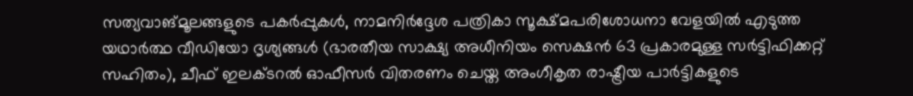സത്യവാങ്മൂലങ്ങളുടെ പകർപ്പുകൾ, നാമനിർദ്ദേശ പത്രികാ സൂക്ഷ്മപരിശോധനാ വേളയിൽ എടുത്ത യഥാർത്ഥ വീഡിയോ ദൃശ്യങ്ങൾ (ഭാരതീയ സാക്ഷ്യ അധീനിയം സെക്ഷൻ 63 പ്രകാരമുള്ള സർട്ടിഫിക്കറ്റ് സഹിതം), ചീഫ് ഇലക്ടറൽ ഓഫീസർ വിതരണം ചെയ്ത അംഗീകൃത രാഷ്ട്രീയ പാർട്ടികളുടെ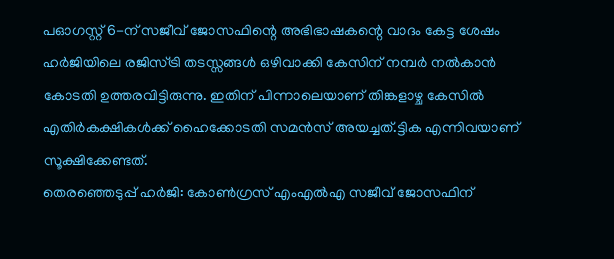പഓഗസ്റ്റ് 6-ന് സജീവ് ജോസഫിന്റെ അഭിഭാഷകന്റെ വാദം കേട്ട ശേഷം ഹർജിയിലെ രജിസ്ട്രി തടസ്സങ്ങൾ ഒഴിവാക്കി കേസിന് നമ്പർ നൽകാൻ കോടതി ഉത്തരവിട്ടിരുന്നു. ഇതിന് പിന്നാലെയാണ് തിങ്കളാഴ്ച കേസിൽ എതിർകക്ഷികൾക്ക് ഹൈക്കോടതി സമൻസ് അയച്ചത്.ട്ടിക എന്നിവയാണ് സൂക്ഷിക്കേണ്ടത്.
തെരഞ്ഞെടുപ്പ് ഹർജി: കോൺഗ്രസ് എംഎൽഎ സജീവ് ജോസഫിന്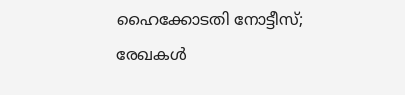ഹൈക്കോടതി നോട്ടീസ്; രേഖകൾ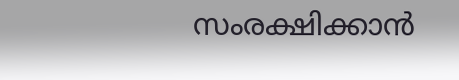സംരക്ഷിക്കാൻ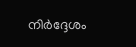നിർദ്ദേശം